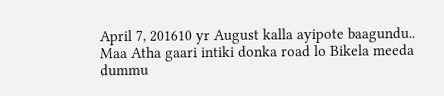April 7, 201610 yr August kalla ayipote baagundu.. Maa Atha gaari intiki donka road lo Bikela meeda dummu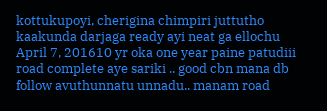kottukupoyi, cherigina chimpiri juttutho kaakunda darjaga ready ayi neat ga ellochu
April 7, 201610 yr oka one year paine patudiii road complete aye sariki .. good cbn mana db follow avuthunnatu unnadu.. manam road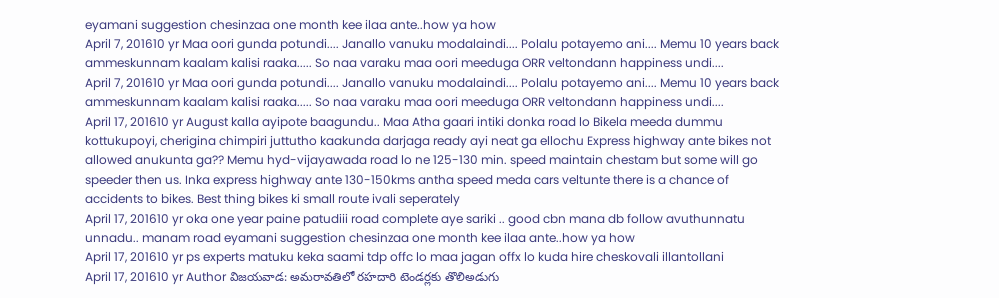eyamani suggestion chesinzaa one month kee ilaa ante..how ya how
April 7, 201610 yr Maa oori gunda potundi.... Janallo vanuku modalaindi.... Polalu potayemo ani.... Memu 10 years back ammeskunnam kaalam kalisi raaka..... So naa varaku maa oori meeduga ORR veltondann happiness undi....
April 7, 201610 yr Maa oori gunda potundi.... Janallo vanuku modalaindi.... Polalu potayemo ani.... Memu 10 years back ammeskunnam kaalam kalisi raaka..... So naa varaku maa oori meeduga ORR veltondann happiness undi....
April 17, 201610 yr August kalla ayipote baagundu.. Maa Atha gaari intiki donka road lo Bikela meeda dummu kottukupoyi, cherigina chimpiri juttutho kaakunda darjaga ready ayi neat ga ellochu Express highway ante bikes not allowed anukunta ga?? Memu hyd-vijayawada road lo ne 125-130 min. speed maintain chestam but some will go speeder then us. Inka express highway ante 130-150kms antha speed meda cars veltunte there is a chance of accidents to bikes. Best thing bikes ki small route ivali seperately
April 17, 201610 yr oka one year paine patudiii road complete aye sariki .. good cbn mana db follow avuthunnatu unnadu.. manam road eyamani suggestion chesinzaa one month kee ilaa ante..how ya how
April 17, 201610 yr ps experts matuku keka saami tdp offc lo maa jagan offx lo kuda hire cheskovali illantollani
April 17, 201610 yr Author విజయవాడ: అమరావతిలో రహదారి టెండర్లకు తొలిఅడుగు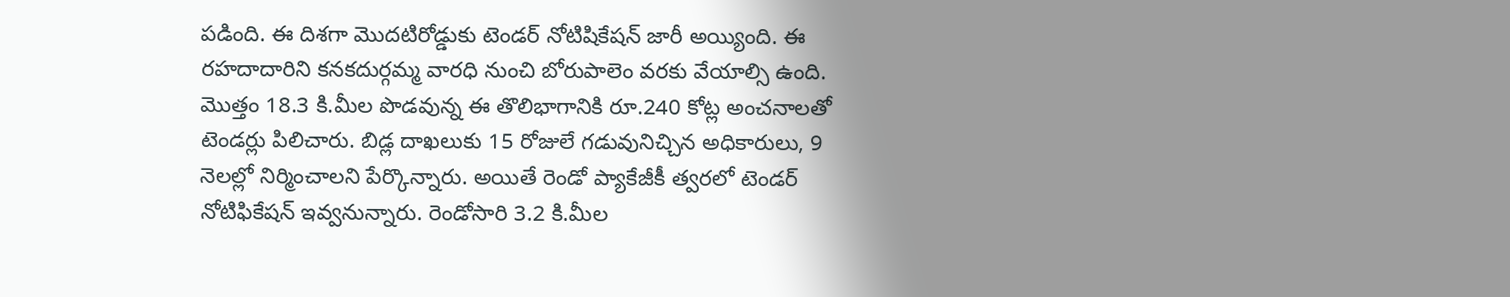పడింది. ఈ దిశగా మొదటిరోడ్డుకు టెండర్ నోటిషికేషన్ జారీ అయ్యింది. ఈ రహదాదారిని కనకదుర్గమ్మ వారధి నుంచి బోరుపాలెం వరకు వేయాల్సి ఉంది. మొత్తం 18.3 కి.మీల పొడవున్న ఈ తొలిభాగానికి రూ.240 కోట్ల అంచనాలతో టెండర్లు పిలిచారు. బిడ్ల దాఖలుకు 15 రోజులే గడువునిచ్చిన అధికారులు, 9 నెలల్లో నిర్మించాలని పేర్కొన్నారు. అయితే రెండో ప్యాకేజీకీ త్వరలో టెండర్ నోటిఫికేషన్ ఇవ్వనున్నారు. రెండోసారి 3.2 కి.మీల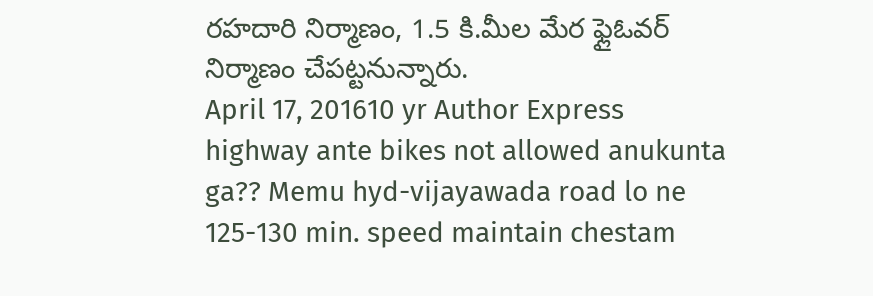రహదారి నిర్మాణం, 1.5 కి.మీల మేర ఫ్లైఓవర్ నిర్మాణం చేపట్టనున్నారు.
April 17, 201610 yr Author Express highway ante bikes not allowed anukunta ga?? Memu hyd-vijayawada road lo ne 125-130 min. speed maintain chestam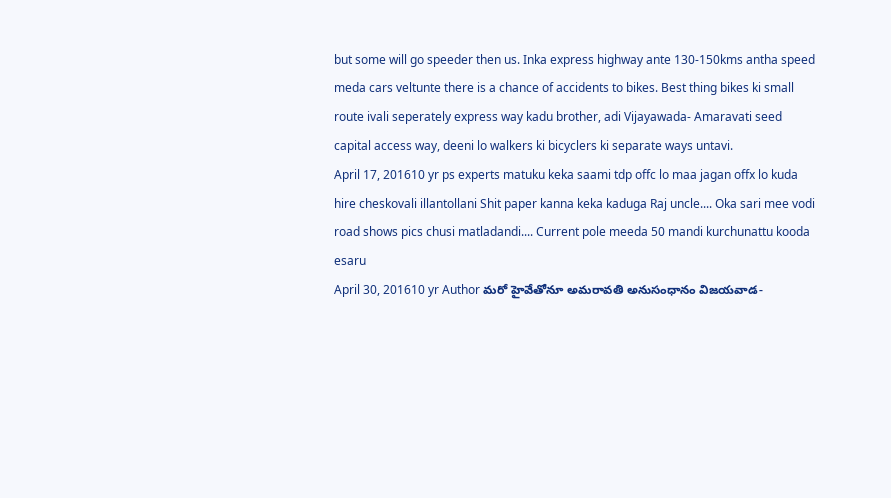but some will go speeder then us. Inka express highway ante 130-150kms antha speed meda cars veltunte there is a chance of accidents to bikes. Best thing bikes ki small route ivali seperately express way kadu brother, adi Vijayawada- Amaravati seed capital access way, deeni lo walkers ki bicyclers ki separate ways untavi.
April 17, 201610 yr ps experts matuku keka saami tdp offc lo maa jagan offx lo kuda hire cheskovali illantollani Shit paper kanna keka kaduga Raj uncle.... Oka sari mee vodi road shows pics chusi matladandi.... Current pole meeda 50 mandi kurchunattu kooda esaru
April 30, 201610 yr Author మరో హైవేతోనూ అమరావతి అనుసంధానం విజయవాడ-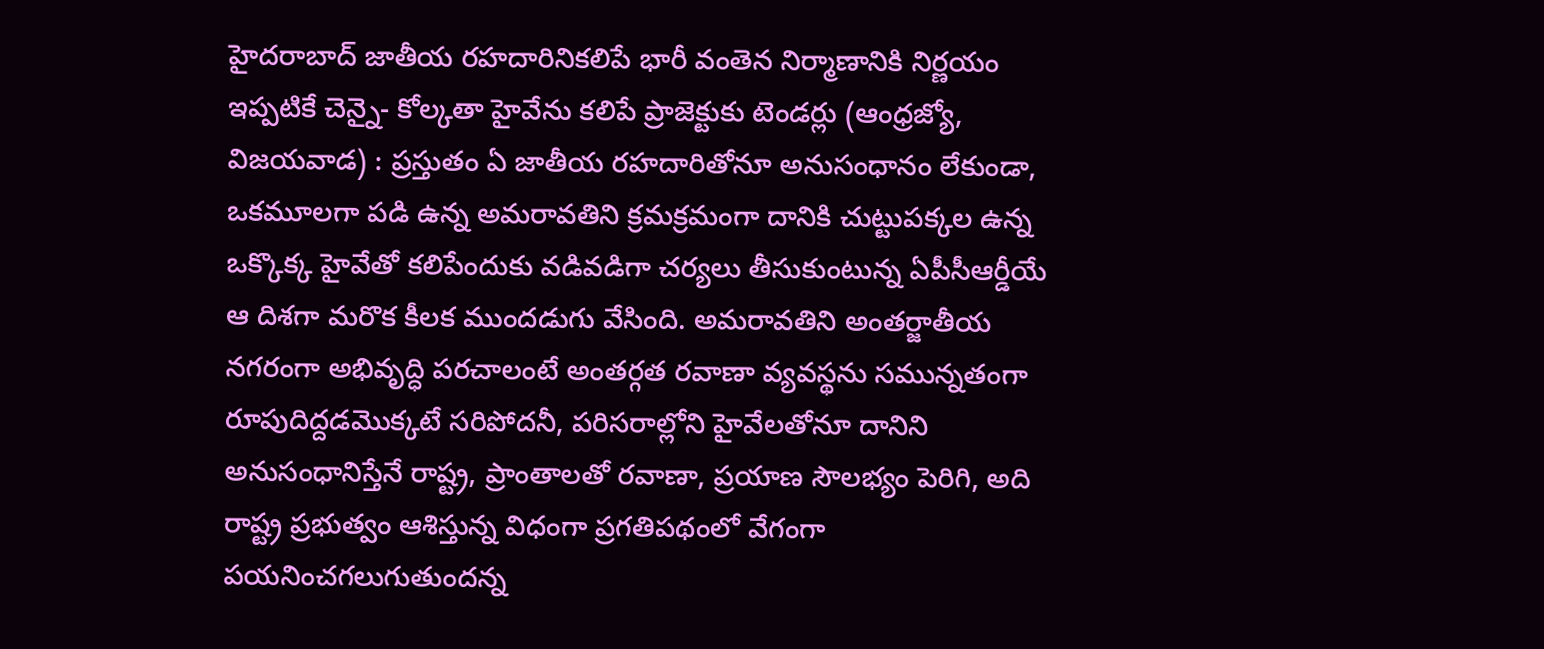హైదరాబాద్ జాతీయ రహదారినికలిపే భారీ వంతెన నిర్మాణానికి నిర్ణయం ఇప్పటికే చెన్నై- కోల్కతా హైవేను కలిపే ప్రాజెక్టుకు టెండర్లు (ఆంధ్రజ్యో, విజయవాడ) : ప్రస్తుతం ఏ జాతీయ రహదారితోనూ అనుసంధానం లేకుండా, ఒకమూలగా పడి ఉన్న అమరావతిని క్రమక్రమంగా దానికి చుట్టుపక్కల ఉన్న ఒక్కొక్క హైవేతో కలిపేందుకు వడివడిగా చర్యలు తీసుకుంటున్న ఏపీసీఆర్డీయే ఆ దిశగా మరొక కీలక ముందడుగు వేసింది. అమరావతిని అంతర్జాతీయ నగరంగా అభివృద్ధి పరచాలంటే అంతర్గత రవాణా వ్యవస్థను సమున్నతంగా రూపుదిద్దడమొక్కటే సరిపోదనీ, పరిసరాల్లోని హైవేలతోనూ దానిని అనుసంధానిస్తేనే రాష్ట్ర, ప్రాంతాలతో రవాణా, ప్రయాణ సౌలభ్యం పెరిగి, అది రాష్ట్ర ప్రభుత్వం ఆశిస్తున్న విధంగా ప్రగతిపథంలో వేగంగా పయనించగలుగుతుందన్న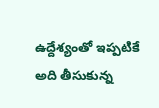ఉద్దేశ్యంతో ఇప్పటికే అది తీసుకున్న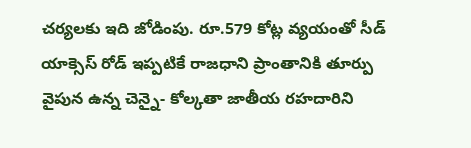చర్యలకు ఇది జోడింపు. రూ.579 కోట్ల వ్యయంతో సీడ్ యాక్సెస్ రోడ్ ఇప్పటికే రాజధాని ప్రాంతానికి తూర్పు వైపున ఉన్న చెన్నై- కోల్కతా జాతీయ రహదారిని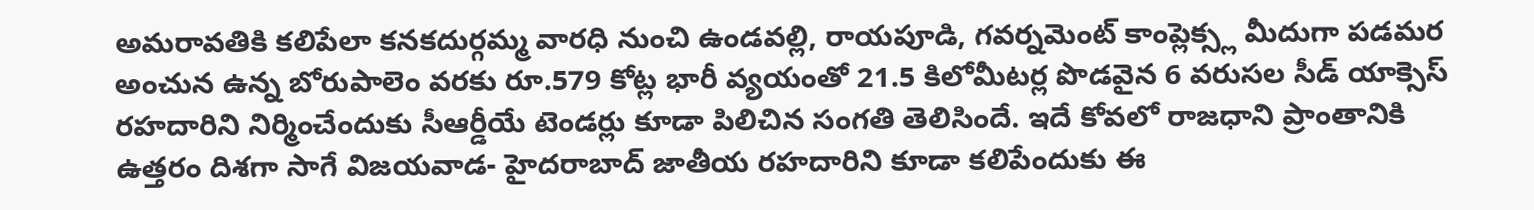అమరావతికి కలిపేలా కనకదుర్గమ్మ వారధి నుంచి ఉండవల్లి, రాయపూడి, గవర్నమెంట్ కాంప్లెక్స్ల మీదుగా పడమర అంచున ఉన్న బోరుపాలెం వరకు రూ.579 కోట్ల భారీ వ్యయంతో 21.5 కిలోమీటర్ల పొడవైన 6 వరుసల సీడ్ యాక్సెస్ రహదారిని నిర్మించేందుకు సీఆర్డీయే టెండర్లు కూడా పిలిచిన సంగతి తెలిసిందే. ఇదే కోవలో రాజధాని ప్రాంతానికి ఉత్తరం దిశగా సాగే విజయవాడ- హైదరాబాద్ జాతీయ రహదారిని కూడా కలిపేందుకు ఈ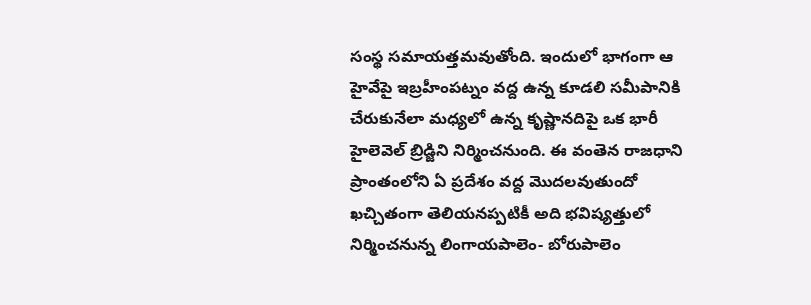సంస్థ సమాయత్తమవుతోంది. ఇందులో భాగంగా ఆ హైవేపై ఇబ్రహీంపట్నం వద్ద ఉన్న కూడలి సమీపానికి చేరుకునేలా మధ్యలో ఉన్న కృష్ణానదిపై ఒక భారీ హైలెవెల్ బ్రిడ్జిని నిర్మించనుంది. ఈ వంతెన రాజధాని ప్రాంతంలోని ఏ ప్రదేశం వద్ద మొదలవుతుందో ఖచ్చితంగా తెలియనప్పటికీ అది భవిష్యత్తులో నిర్మించనున్న లింగాయపాలెం- బోరుపాలెం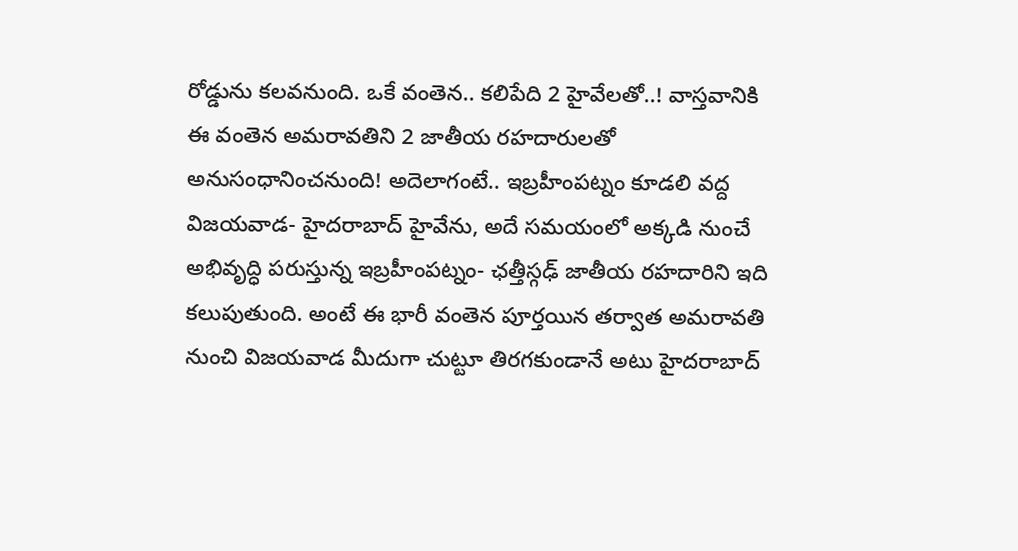రోడ్డును కలవనుంది. ఒకే వంతెన.. కలిపేది 2 హైవేలతో..! వాస్తవానికి ఈ వంతెన అమరావతిని 2 జాతీయ రహదారులతో అనుసంధానించనుంది! అదెలాగంటే.. ఇబ్రహీంపట్నం కూడలి వద్ద విజయవాడ- హైదరాబాద్ హైవేను, అదే సమయంలో అక్కడి నుంచే అభివృద్ధి పరుస్తున్న ఇబ్రహీంపట్నం- ఛత్తీస్గఢ్ జాతీయ రహదారిని ఇది కలుపుతుంది. అంటే ఈ భారీ వంతెన పూర్తయిన తర్వాత అమరావతి నుంచి విజయవాడ మీదుగా చుట్టూ తిరగకుండానే అటు హైదరాబాద్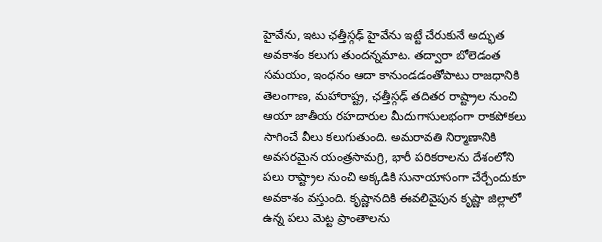హైవేను, ఇటు ఛత్తీస్గఢ్ హైవేను ఇట్టే చేరుకునే అద్భుత అవకాశం కలుగు తుందన్నమాట. తద్వారా బోలెడంత సమయం, ఇంధనం ఆదా కానుండడంతోపాటు రాజధానికి తెలంగాణ, మహారాష్ట్ర, ఛత్తీస్గఢ్ తదితర రాష్ట్రాల నుంచి ఆయా జాతీయ రహదారుల మీదుగాసులభంగా రాకపోకలు సాగించే వీలు కలుగుతుంది. అమరావతి నిర్మాణానికి అవసరమైన యంత్రసామగ్రి, భారీ పరికరాలను దేశంలోని పలు రాష్ట్రాల నుంచి అక్కడికి సునాయాసంగా చేర్చేందుకూ అవకాశం వస్తుంది. కృష్ణానదికి ఈవలివైపున కృష్ణా జిల్లాలో ఉన్న పలు మెట్ట ప్రాంతాలను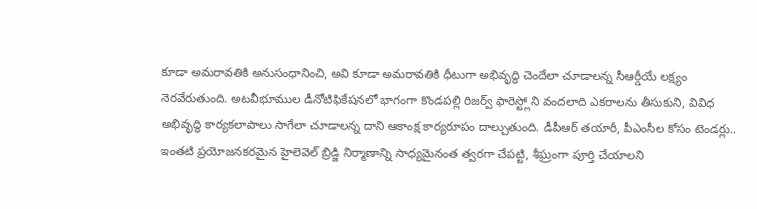కూడా అమరావతికి అనుసంధానించి, అవి కూడా అమరావతికి ధీటుగా అభివృద్ధి చెందేలా చూడాలన్న సీఆర్డీయే లక్ష్యం నెరవేరుతుంది. అటవీభూముల డీనోటిఫికేషనలో భాగంగా కొండపల్లి రిజర్వ్ ఫారెస్ట్లోని వందలాది ఎకరాలను తీసుకుని, వివిధ అభివృద్ధి కార్యకలాపాలు సాగేలా చూడాలన్న దాని ఆకాంక్ష కార్యరూపం దాల్చుతుంది. డీపీఆర్ తయారీ, పీఎంసీల కోసం టెండర్లు.. ఇంతటి ప్రయోజనకరమైన హైలెవెల్ బ్రిడ్జి నిర్మాణాన్ని సాధ్యమైనంత త్వరగా చేపట్టి, శీఘ్రంగా పూర్తి చేయాలని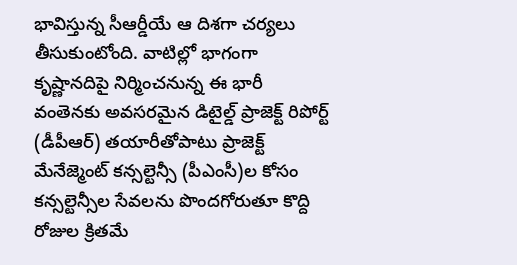భావిస్తున్న సీఆర్డీయే ఆ దిశగా చర్యలు తీసుకుంటోంది. వాటిల్లో భాగంగా కృష్ణానదిపై నిర్మించనున్న ఈ భారీ వంతెనకు అవసరమైన డిటైల్డ్ ప్రాజెక్ట్ రిపోర్ట్ (డీపీఆర్) తయారీతోపాటు ప్రాజెక్ట్ మేనేజ్మెంట్ కన్సల్టెన్సీ (పీఎంసీ)ల కోసం కన్సల్టెన్సీల సేవలను పొందగోరుతూ కొద్ది రోజుల క్రితమే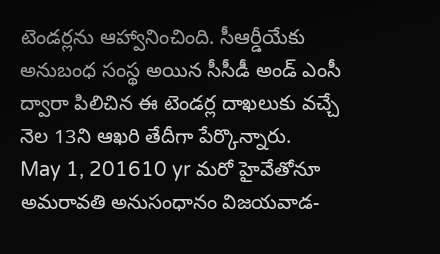టెండర్లను ఆహ్వానించింది. సీఆర్డీయేకు అనుబంధ సంస్థ అయిన సీసీడీ అండ్ ఎంసీ ద్వారా పిలిచిన ఈ టెండర్ల దాఖలుకు వచ్చే నెల 13ని ఆఖరి తేదీగా పేర్కొన్నారు.
May 1, 201610 yr మరో హైవేతోనూ అమరావతి అనుసంధానం విజయవాడ-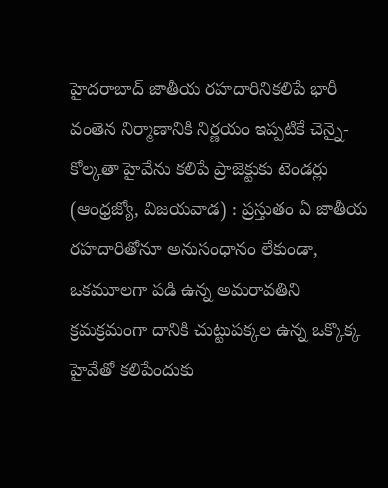హైదరాబాద్ జాతీయ రహదారినికలిపే భారీ వంతెన నిర్మాణానికి నిర్ణయం ఇప్పటికే చెన్నై- కోల్కతా హైవేను కలిపే ప్రాజెక్టుకు టెండర్లు (ఆంధ్రజ్యో, విజయవాడ) : ప్రస్తుతం ఏ జాతీయ రహదారితోనూ అనుసంధానం లేకుండా, ఒకమూలగా పడి ఉన్న అమరావతిని క్రమక్రమంగా దానికి చుట్టుపక్కల ఉన్న ఒక్కొక్క హైవేతో కలిపేందుకు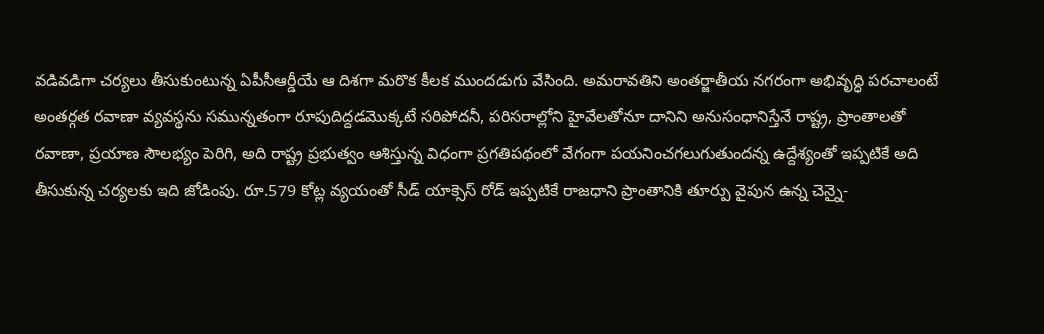వడివడిగా చర్యలు తీసుకుంటున్న ఏపీసీఆర్డీయే ఆ దిశగా మరొక కీలక ముందడుగు వేసింది. అమరావతిని అంతర్జాతీయ నగరంగా అభివృద్ధి పరచాలంటే అంతర్గత రవాణా వ్యవస్థను సమున్నతంగా రూపుదిద్దడమొక్కటే సరిపోదనీ, పరిసరాల్లోని హైవేలతోనూ దానిని అనుసంధానిస్తేనే రాష్ట్ర, ప్రాంతాలతో రవాణా, ప్రయాణ సౌలభ్యం పెరిగి, అది రాష్ట్ర ప్రభుత్వం ఆశిస్తున్న విధంగా ప్రగతిపథంలో వేగంగా పయనించగలుగుతుందన్న ఉద్దేశ్యంతో ఇప్పటికే అది తీసుకున్న చర్యలకు ఇది జోడింపు. రూ.579 కోట్ల వ్యయంతో సీడ్ యాక్సెస్ రోడ్ ఇప్పటికే రాజధాని ప్రాంతానికి తూర్పు వైపున ఉన్న చెన్నై-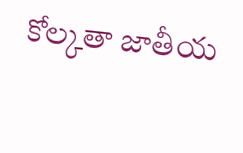కోల్కతా జాతీయ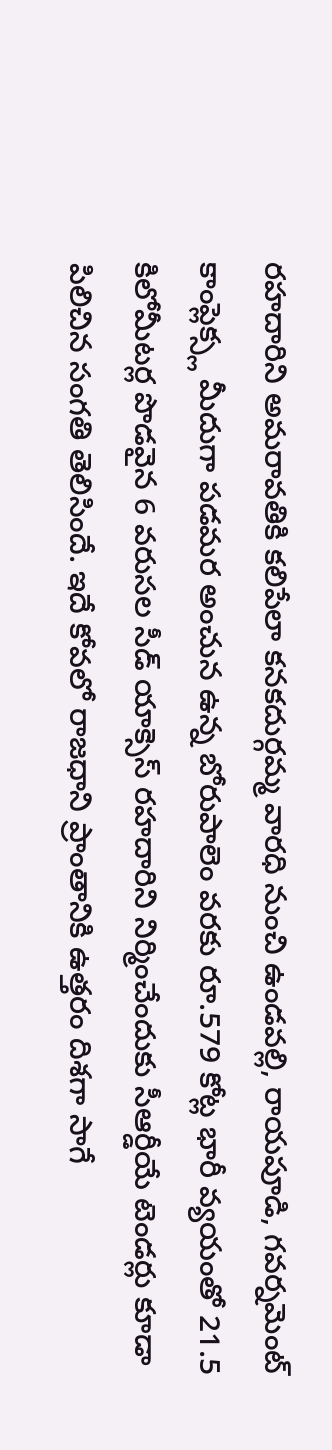రహదారిని అమరావతికి కలిపేలా కనకదుర్గమ్మ వారధి నుంచి ఉండవల్లి, రాయపూడి, గవర్నమెంట్ కాంప్లెక్స్ల మీదుగా పడమర అంచున ఉన్న బోరుపాలెం వరకు రూ.579 కోట్ల భారీ వ్యయంతో 21.5 కిలోమీటర్ల పొడవైన 6 వరుసల సీడ్ యాక్సెస్ రహదారిని నిర్మించేందుకు సీఆర్డీయే టెండర్లు కూడా పిలిచిన సంగతి తెలిసిందే. ఇదే కోవలో రాజధాని ప్రాంతానికి ఉత్తరం దిశగా సాగే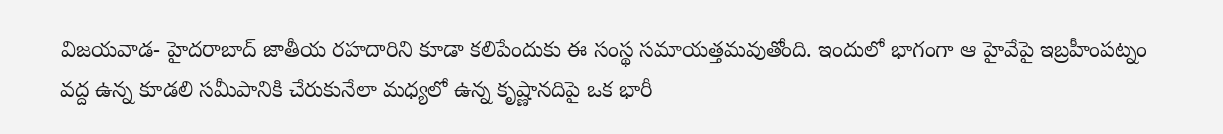విజయవాడ- హైదరాబాద్ జాతీయ రహదారిని కూడా కలిపేందుకు ఈ సంస్థ సమాయత్తమవుతోంది. ఇందులో భాగంగా ఆ హైవేపై ఇబ్రహీంపట్నం వద్ద ఉన్న కూడలి సమీపానికి చేరుకునేలా మధ్యలో ఉన్న కృష్ణానదిపై ఒక భారీ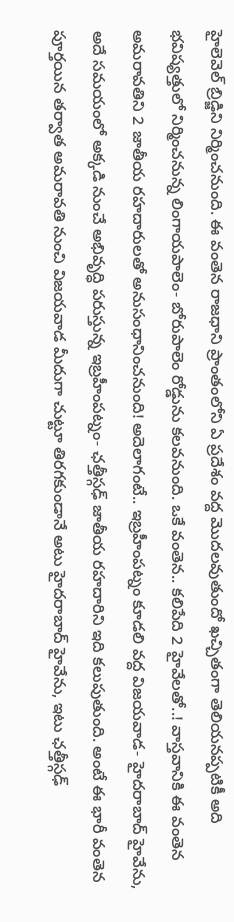హైలెవెల్ బ్రిడ్జిని నిర్మించనుంది. ఈ వంతెన రాజధాని ప్రాంతంలోని ఏ ప్రదేశం వద్ద మొదలవుతుందో ఖచ్చితంగా తెలియనప్పటికీ అది భవిష్యత్తులో నిర్మించనున్న లింగాయపాలెం- బోరుపాలెం రోడ్డును కలవనుంది. ఒకే వంతెన.. కలిపేది 2 హైవేలతో..! వాస్తవానికి ఈ వంతెన అమరావతిని 2 జాతీయ రహదారులతో అనుసంధానించనుంది! అదెలాగంటే.. ఇబ్రహీంపట్నం కూడలి వద్ద విజయవాడ- హైదరాబాద్ హైవేను, అదే సమయంలో అక్కడి నుంచే అభివృద్ధి పరుస్తున్న ఇబ్రహీంపట్నం- ఛత్తీస్గఢ్ జాతీయ రహదారిని ఇది కలుపుతుంది. అంటే ఈ భారీ వంతెన పూర్తయిన తర్వాత అమరావతి నుంచి విజయవాడ మీదుగా చుట్టూ తిరగకుండానే అటు హైదరాబాద్ హైవేను, ఇటు ఛత్తీస్గఢ్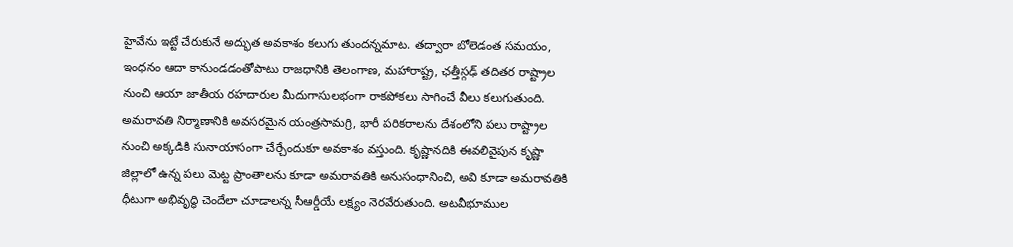హైవేను ఇట్టే చేరుకునే అద్భుత అవకాశం కలుగు తుందన్నమాట. తద్వారా బోలెడంత సమయం, ఇంధనం ఆదా కానుండడంతోపాటు రాజధానికి తెలంగాణ, మహారాష్ట్ర, ఛత్తీస్గఢ్ తదితర రాష్ట్రాల నుంచి ఆయా జాతీయ రహదారుల మీదుగాసులభంగా రాకపోకలు సాగించే వీలు కలుగుతుంది. అమరావతి నిర్మాణానికి అవసరమైన యంత్రసామగ్రి, భారీ పరికరాలను దేశంలోని పలు రాష్ట్రాల నుంచి అక్కడికి సునాయాసంగా చేర్చేందుకూ అవకాశం వస్తుంది. కృష్ణానదికి ఈవలివైపున కృష్ణా జిల్లాలో ఉన్న పలు మెట్ట ప్రాంతాలను కూడా అమరావతికి అనుసంధానించి, అవి కూడా అమరావతికి ధీటుగా అభివృద్ధి చెందేలా చూడాలన్న సీఆర్డీయే లక్ష్యం నెరవేరుతుంది. అటవీభూముల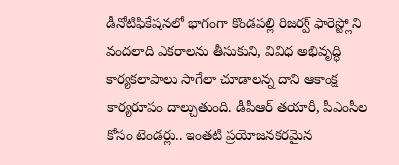డీనోటిఫికేషనలో భాగంగా కొండపల్లి రిజర్వ్ ఫారెస్ట్లోని వందలాది ఎకరాలను తీసుకుని, వివిధ అభివృద్ధి కార్యకలాపాలు సాగేలా చూడాలన్న దాని ఆకాంక్ష కార్యరూపం దాల్చుతుంది. డీపీఆర్ తయారీ, పీఎంసీల కోసం టెండర్లు.. ఇంతటి ప్రయోజనకరమైన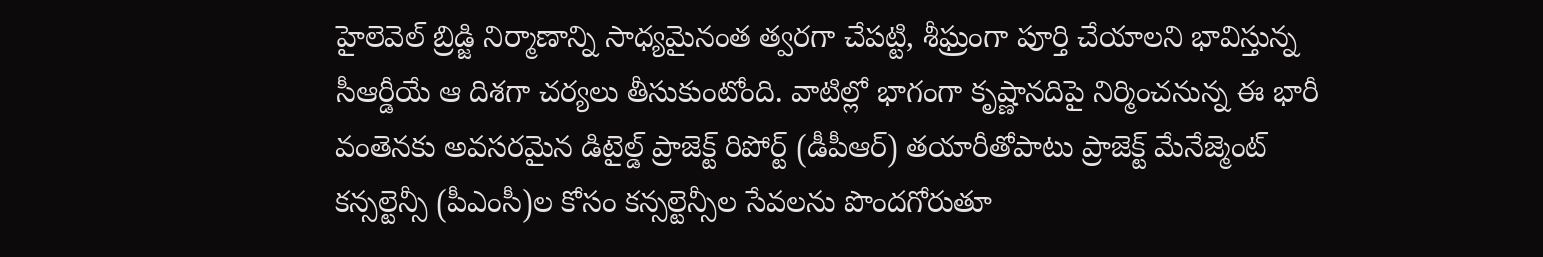హైలెవెల్ బ్రిడ్జి నిర్మాణాన్ని సాధ్యమైనంత త్వరగా చేపట్టి, శీఘ్రంగా పూర్తి చేయాలని భావిస్తున్న సీఆర్డీయే ఆ దిశగా చర్యలు తీసుకుంటోంది. వాటిల్లో భాగంగా కృష్ణానదిపై నిర్మించనున్న ఈ భారీ వంతెనకు అవసరమైన డిటైల్డ్ ప్రాజెక్ట్ రిపోర్ట్ (డీపీఆర్) తయారీతోపాటు ప్రాజెక్ట్ మేనేజ్మెంట్ కన్సల్టెన్సీ (పీఎంసీ)ల కోసం కన్సల్టెన్సీల సేవలను పొందగోరుతూ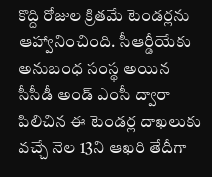కొద్ది రోజుల క్రితమే టెండర్లను ఆహ్వానించింది. సీఆర్డీయేకు అనుబంధ సంస్థ అయిన సీసీడీ అండ్ ఎంసీ ద్వారా పిలిచిన ఈ టెండర్ల దాఖలుకు వచ్చే నెల 13ని ఆఖరి తేదీగా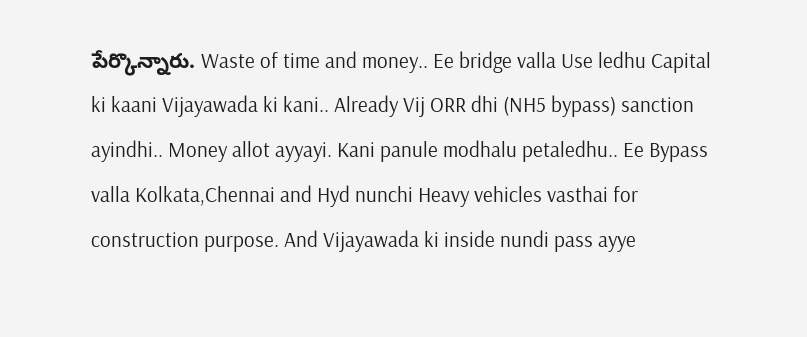పేర్కొన్నారు. Waste of time and money.. Ee bridge valla Use ledhu Capital ki kaani Vijayawada ki kani.. Already Vij ORR dhi (NH5 bypass) sanction ayindhi.. Money allot ayyayi. Kani panule modhalu petaledhu.. Ee Bypass valla Kolkata,Chennai and Hyd nunchi Heavy vehicles vasthai for construction purpose. And Vijayawada ki inside nundi pass ayye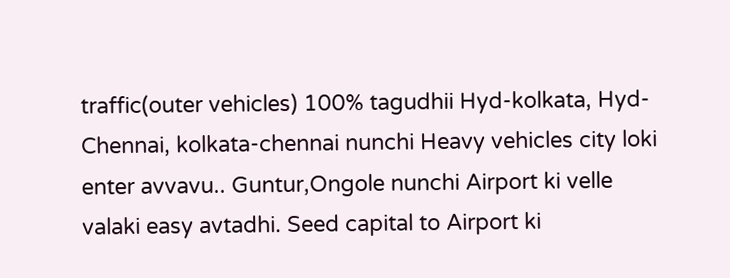traffic(outer vehicles) 100% tagudhii Hyd-kolkata, Hyd- Chennai, kolkata-chennai nunchi Heavy vehicles city loki enter avvavu.. Guntur,Ongole nunchi Airport ki velle valaki easy avtadhi. Seed capital to Airport ki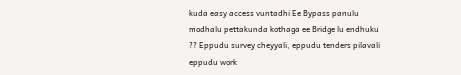kuda easy access vuntadhi Ee Bypass panulu modhalu pettakunda kothaga ee Bridge lu endhuku ?? Eppudu survey cheyyali, eppudu tenders pilavali eppudu work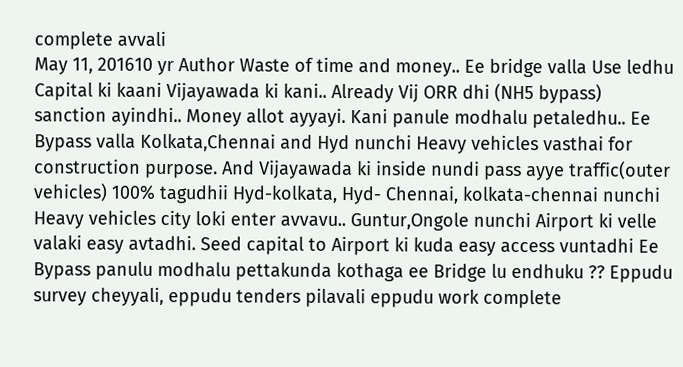complete avvali
May 11, 201610 yr Author Waste of time and money.. Ee bridge valla Use ledhu Capital ki kaani Vijayawada ki kani.. Already Vij ORR dhi (NH5 bypass) sanction ayindhi.. Money allot ayyayi. Kani panule modhalu petaledhu.. Ee Bypass valla Kolkata,Chennai and Hyd nunchi Heavy vehicles vasthai for construction purpose. And Vijayawada ki inside nundi pass ayye traffic(outer vehicles) 100% tagudhii Hyd-kolkata, Hyd- Chennai, kolkata-chennai nunchi Heavy vehicles city loki enter avvavu.. Guntur,Ongole nunchi Airport ki velle valaki easy avtadhi. Seed capital to Airport ki kuda easy access vuntadhi Ee Bypass panulu modhalu pettakunda kothaga ee Bridge lu endhuku ?? Eppudu survey cheyyali, eppudu tenders pilavali eppudu work complete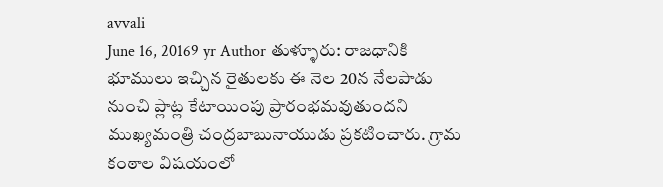avvali
June 16, 20169 yr Author తుళ్ళూరు: రాజధానికి భూములు ఇచ్చిన రైతులకు ఈ నెల 20న నేలపాడు నుంచి ప్లాట్ల కేటాయింపు ప్రారంభమవుతుందని ముఖ్యమంత్రి చంద్రబాబునాయుడు ప్రకటించారు. గ్రామ కంఠాల విషయంలో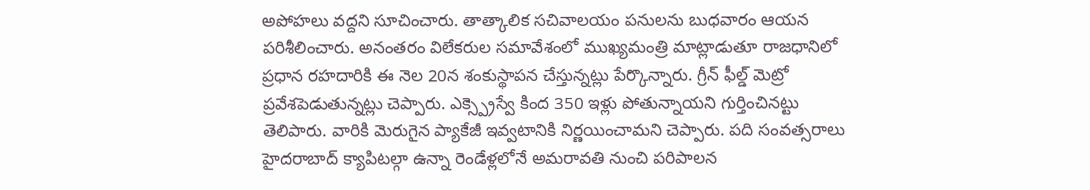అపోహలు వద్దని సూచించారు. తాత్కాలిక సచివాలయం పనులను బుధవారం ఆయన పరిశీలించారు. అనంతరం విలేకరుల సమావేశంలో ముఖ్యమంత్రి మాట్లాడుతూ రాజధానిలో ప్రధాన రహదారికి ఈ నెల 20న శంకుస్థాపన చేస్తున్నట్లు పేర్కొన్నారు. గ్రీన్ ఫీల్డ్ మెట్రో ప్రవేశపెడుతున్నట్లు చెప్పారు. ఎక్స్ప్రెస్వే కింద 350 ఇళ్లు పోతున్నాయని గుర్తించినట్టు తెలిపారు. వారికి మెరుగైన ప్యాకేజీ ఇవ్వటానికి నిర్ణయించామని చెప్పారు. పది సంవత్సరాలు హైదరాబాద్ క్యాపిటల్గా ఉన్నా రెండేళ్లలోనే అమరావతి నుంచి పరిపాలన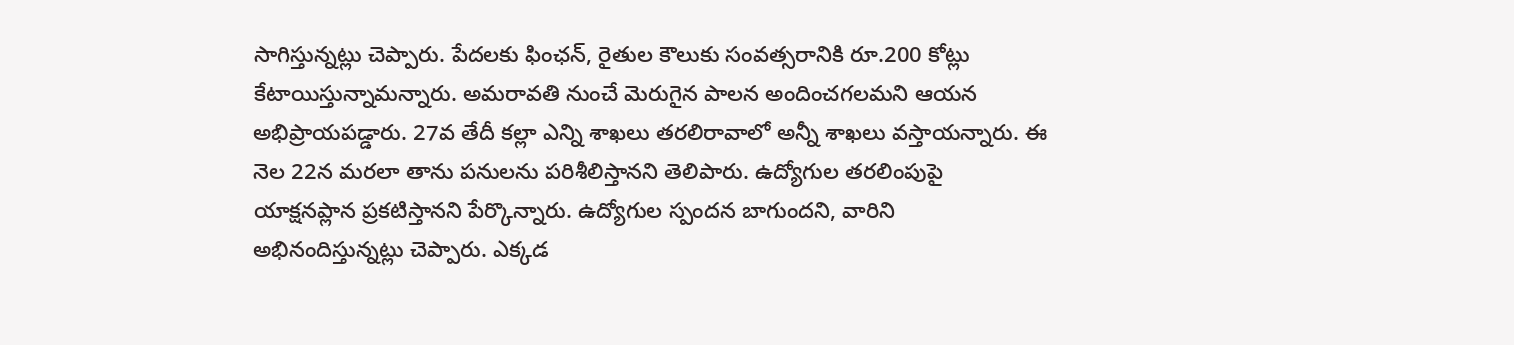సాగిస్తున్నట్లు చెప్పారు. పేదలకు ఫింఛన్, రైతుల కౌలుకు సంవత్సరానికి రూ.200 కోట్లు కేటాయిస్తున్నామన్నారు. అమరావతి నుంచే మెరుగైన పాలన అందించగలమని ఆయన అభిప్రాయపడ్డారు. 27వ తేదీ కల్లా ఎన్ని శాఖలు తరలిరావాలో అన్నీ శాఖలు వస్తాయన్నారు. ఈ నెల 22న మరలా తాను పనులను పరిశీలిస్తానని తెలిపారు. ఉద్యోగుల తరలింపుపై యాక్షనప్లాన ప్రకటిస్తానని పేర్కొన్నారు. ఉద్యోగుల స్పందన బాగుందని, వారిని అభినందిస్తున్నట్లు చెప్పారు. ఎక్కడ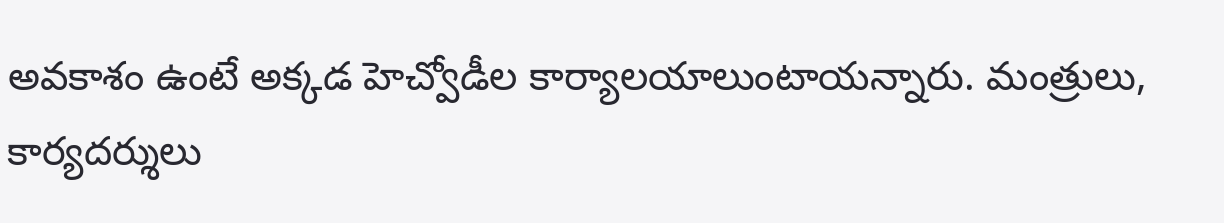అవకాశం ఉంటే అక్కడ హెచ్వోడీల కార్యాలయాలుంటాయన్నారు. మంత్రులు, కార్యదర్శులు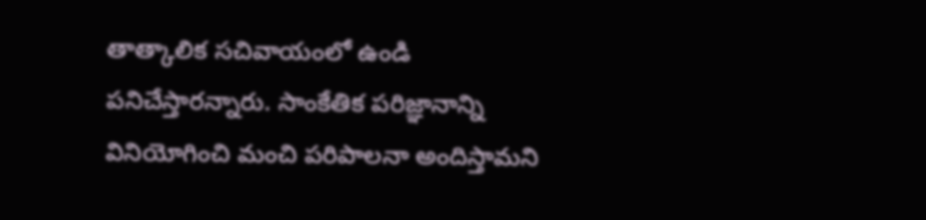తాత్కాలిక సచివాయంలో ఉండి పనిచేస్తారన్నారు. సాంకేతిక పరిజ్ఞానాన్ని వినియోగించి మంచి పరిపాలనా అందిస్తామని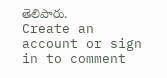తెలిపారు.
Create an account or sign in to comment